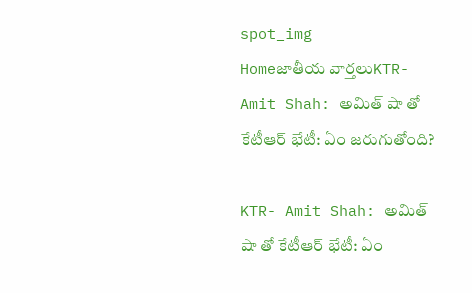spot_img
Homeజాతీయ వార్తలుKTR- Amit Shah: అమిత్ షా తో కేటీఆర్ భేటీ: ఏం జరుగుతోంది?

KTR- Amit Shah: అమిత్ షా తో కేటీఆర్ భేటీ: ఏం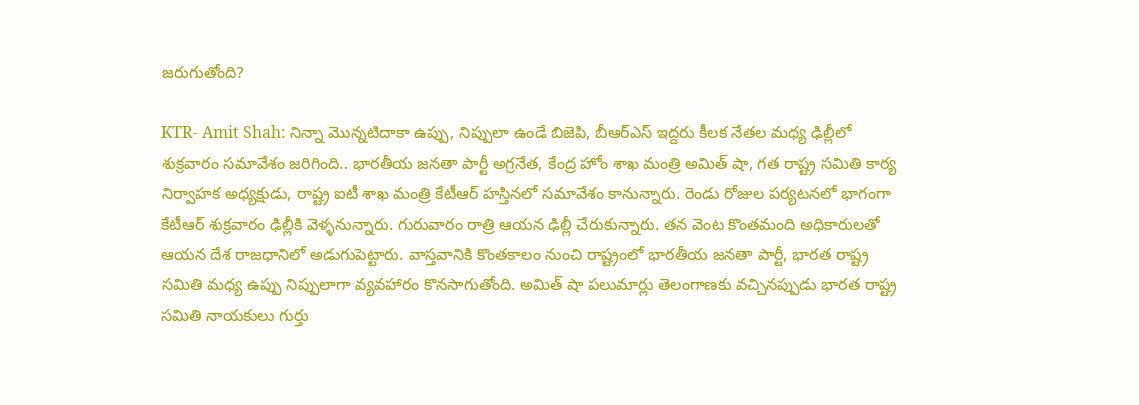జరుగుతోంది?

KTR- Amit Shah: నిన్నా మొన్నటిదాకా ఉప్పు, నిప్పులా ఉండే బిజెపి, బీఆర్ఎస్ ఇద్దరు కీలక నేతల మధ్య ఢిల్లీలో శుక్రవారం సమావేశం జరిగింది.. భారతీయ జనతా పార్టీ అగ్రనేత, కేంద్ర హోం శాఖ మంత్రి అమిత్ షా, గత రాష్ట్ర సమితి కార్య నిర్వాహక అధ్యక్షుడు, రాష్ట్ర ఐటీ శాఖ మంత్రి కేటీఆర్ హస్తినలో సమావేశం కానున్నారు. రెండు రోజుల పర్యటనలో భాగంగా కేటీఆర్ శుక్రవారం ఢిల్లీకి వెళ్ళనున్నారు. గురువారం రాత్రి ఆయన ఢిల్లీ చేరుకున్నారు. తన వెంట కొంతమంది అధికారులతో ఆయన దేశ రాజధానిలో అడుగుపెట్టారు. వాస్తవానికి కొంతకాలం నుంచి రాష్ట్రంలో భారతీయ జనతా పార్టీ, భారత రాష్ట్ర సమితి మధ్య ఉప్పు నిప్పులాగా వ్యవహారం కొనసాగుతోంది. అమిత్ షా పలుమార్లు తెలంగాణకు వచ్చినప్పుడు భారత రాష్ట్ర సమితి నాయకులు గుర్తు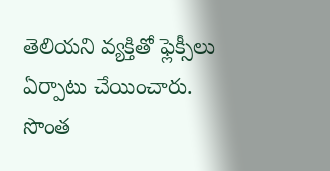తెలియని వ్యక్తితో ఫ్లెక్సీలు ఏర్పాటు చేయించారు. సొంత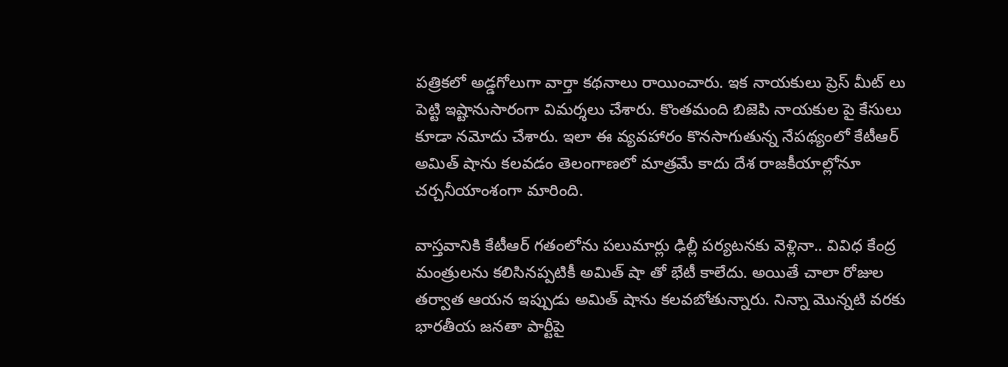పత్రికలో అడ్డగోలుగా వార్తా కథనాలు రాయించారు. ఇక నాయకులు ప్రెస్ మీట్ లు పెట్టి ఇష్టానుసారంగా విమర్శలు చేశారు. కొంతమంది బిజెపి నాయకుల పై కేసులు కూడా నమోదు చేశారు. ఇలా ఈ వ్యవహారం కొనసాగుతున్న నేపథ్యంలో కేటీఆర్ అమిత్ షాను కలవడం తెలంగాణలో మాత్రమే కాదు దేశ రాజకీయాల్లోనూ చర్చనీయాంశంగా మారింది.

వాస్తవానికి కేటీఆర్ గతంలోను పలుమార్లు ఢిల్లీ పర్యటనకు వెళ్లినా.. వివిధ కేంద్ర మంత్రులను కలిసినప్పటికీ అమిత్ షా తో భేటీ కాలేదు. అయితే చాలా రోజుల తర్వాత ఆయన ఇప్పుడు అమిత్ షాను కలవబోతున్నారు. నిన్నా మొన్నటి వరకు భారతీయ జనతా పార్టీపై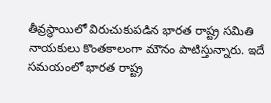తీవ్రస్థాయిలో విరుచుకుపడిన భారత రాష్ట్ర సమితి నాయకులు కొంతకాలంగా మౌనం పాటిస్తున్నారు. ఇదే సమయంలో భారత రాష్ట్ర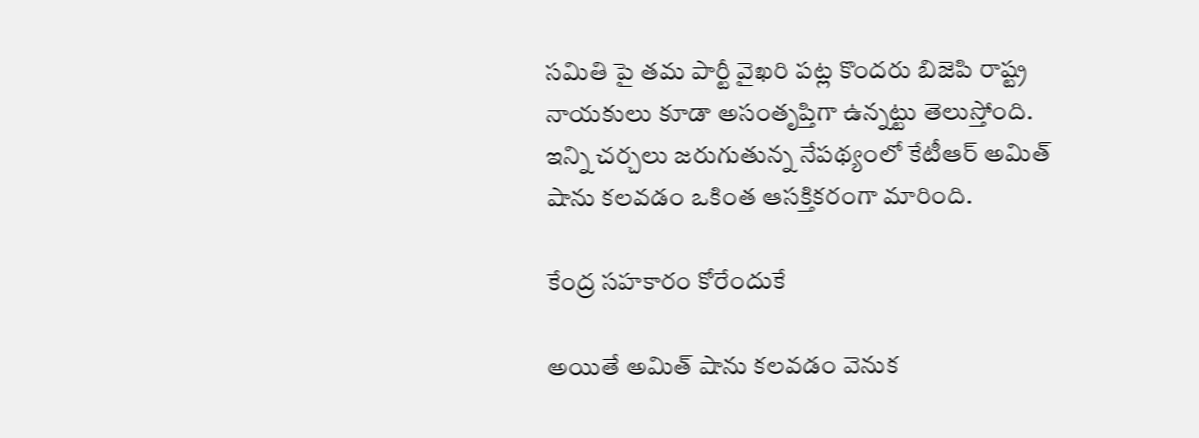సమితి పై తమ పార్టీ వైఖరి పట్ల కొందరు బిజెపి రాష్ట్ర నాయకులు కూడా అసంతృప్తిగా ఉన్నట్టు తెలుస్తోంది. ఇన్ని చర్చలు జరుగుతున్న నేపథ్యంలో కేటీఆర్ అమిత్ షాను కలవడం ఒకింత ఆసక్తికరంగా మారింది.

కేంద్ర సహకారం కోరేందుకే

అయితే అమిత్ షాను కలవడం వెనుక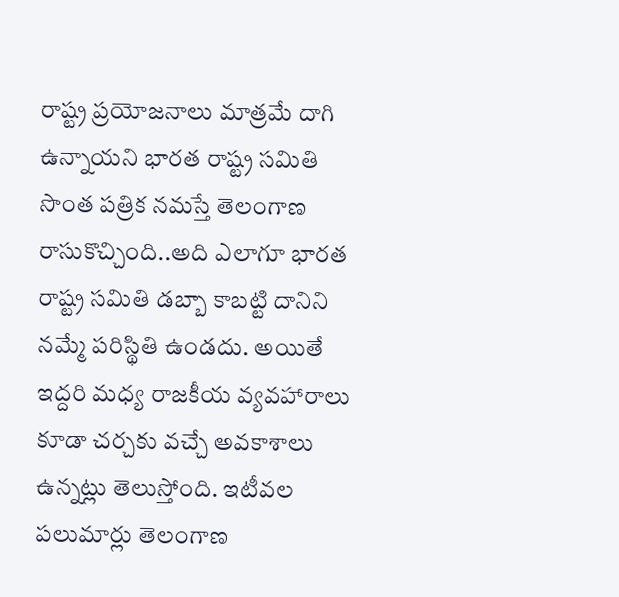రాష్ట్ర ప్రయోజనాలు మాత్రమే దాగి ఉన్నాయని భారత రాష్ట్ర సమితి సొంత పత్రిక నమస్తే తెలంగాణ రాసుకొచ్చింది..అది ఎలాగూ భారత రాష్ట్ర సమితి డబ్బా కాబట్టి దానిని నమ్మే పరిస్థితి ఉండదు. అయితే ఇద్దరి మధ్య రాజకీయ వ్యవహారాలు కూడా చర్చకు వచ్చే అవకాశాలు ఉన్నట్లు తెలుస్తోంది. ఇటీవల పలుమార్లు తెలంగాణ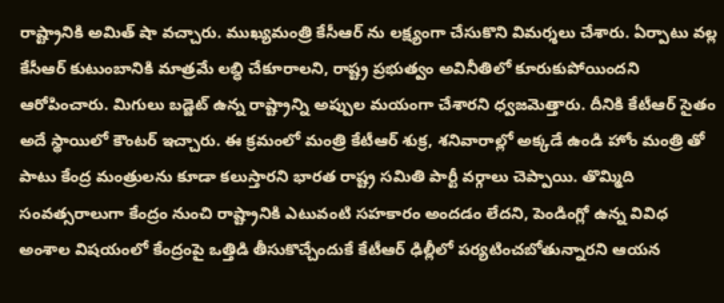రాష్ట్రానికి అమిత్ షా వచ్చారు. ముఖ్యమంత్రి కేసీఆర్ ను లక్ష్యంగా చేసుకొని విమర్శలు చేశారు. ఏర్పాటు వల్ల కేసీఆర్ కుటుంబానికి మాత్రమే లబ్ధి చేకూరాలని, రాష్ట్ర ప్రభుత్వం అవినీతిలో కూరుకుపోయిందని ఆరోపించారు. మిగులు బడ్జెట్ ఉన్న రాష్ట్రాన్ని అప్పుల మయంగా చేశారని ధ్వజమెత్తారు. దీనికి కేటీఆర్ సైతం అదే స్థాయిలో కౌంటర్ ఇచ్చారు. ఈ క్రమంలో మంత్రి కేటీఆర్ శుక్ర, శనివారాల్లో అక్కడే ఉండి హోం మంత్రి తో పాటు కేంద్ర మంత్రులను కూడా కలుస్తారని భారత రాష్ట్ర సమితి పార్టీ వర్గాలు చెప్పాయి. తొమ్మిది సంవత్సరాలుగా కేంద్రం నుంచి రాష్ట్రానికి ఎటువంటి సహకారం అందడం లేదని, పెండింగ్లో ఉన్న వివిధ అంశాల విషయంలో కేంద్రంపై ఒత్తిడి తీసుకొచ్చేందుకే కేటీఆర్ ఢిల్లీలో పర్యటించబోతున్నారని ఆయన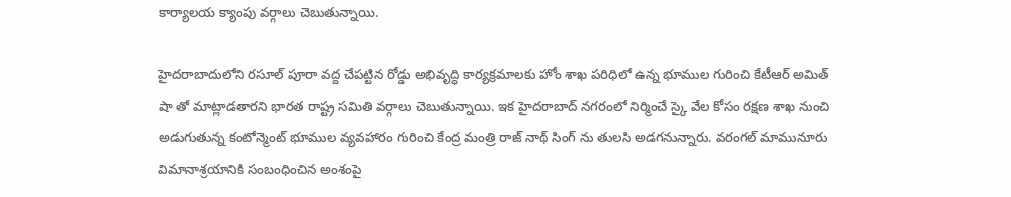కార్యాలయ క్యాంపు వర్గాలు చెబుతున్నాయి.

హైదరాబాదులోని రసూల్ పూరా వద్ద చేపట్టిన రోడ్డు అభివృద్ధి కార్యక్రమాలకు హోం శాఖ పరిధిలో ఉన్న భూముల గురించి కేటీఆర్ అమిత్ షా తో మాట్లాడతారని భారత రాష్ట్ర సమితి వర్గాలు చెబుతున్నాయి. ఇక హైదరాబాద్ నగరంలో నిర్మించే స్కై వేల కోసం రక్షణ శాఖ నుంచి అడుగుతున్న కంటోన్మెంట్ భూముల వ్యవహారం గురించి కేంద్ర మంత్రి రాజ్ నాథ్ సింగ్ ను తులసి అడగనున్నారు. వరంగల్ మామునూరు విమానాశ్రయానికి సంబంధించిన అంశంపై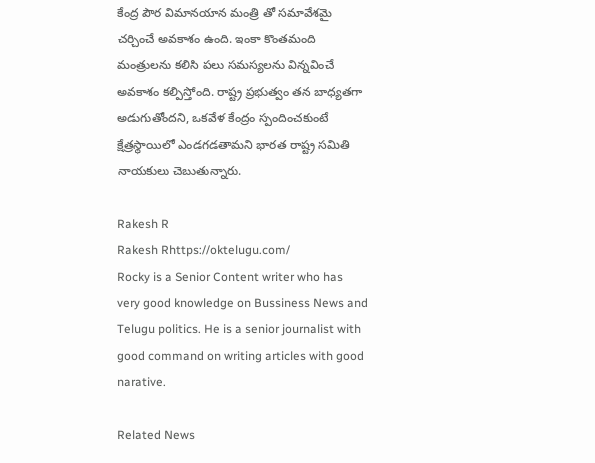కేంద్ర పౌర విమానయాన మంత్రి తో సమావేశమై చర్చించే అవకాశం ఉంది. ఇంకా కొంతమంది మంత్రులను కలిసి పలు సమస్యలను విన్నవించే అవకాశం కల్పిస్తోంది. రాష్ట్ర ప్రభుత్వం తన బాధ్యతగా అడుగుతోందని, ఒకవేళ కేంద్రం స్పందించకుంటే క్షేత్రస్థాయిలో ఎండగడతామని భారత రాష్ట్ర సమితి నాయకులు చెబుతున్నారు.

Rakesh R
Rakesh Rhttps://oktelugu.com/
Rocky is a Senior Content writer who has very good knowledge on Bussiness News and Telugu politics. He is a senior journalist with good command on writing articles with good narative.

Related News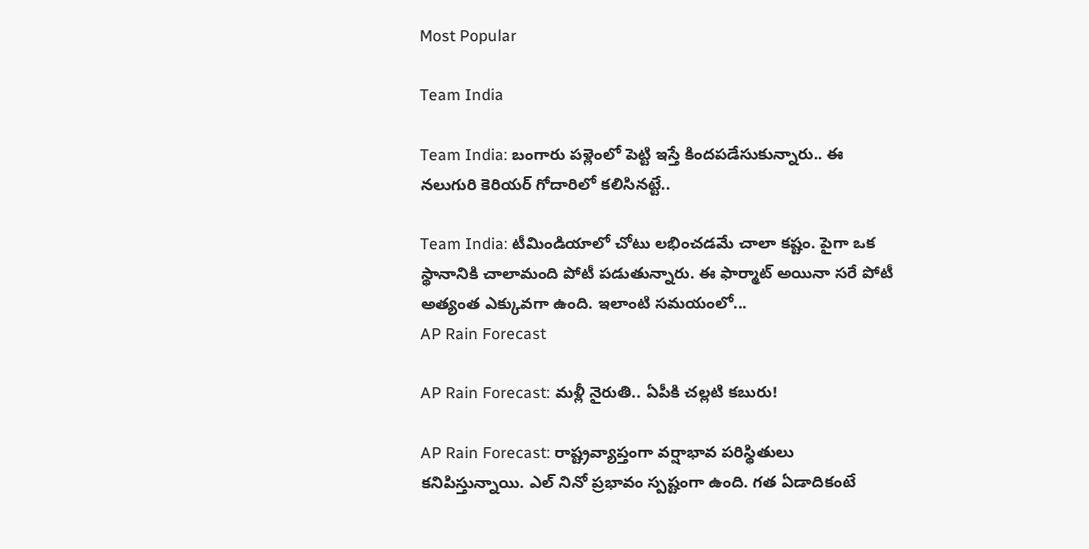Most Popular

Team India

Team India: బంగారు పళ్లెంలో పెట్టి ఇస్తే కిందపడేసుకున్నారు.. ఈ నలుగురి కెరియర్ గోదారిలో కలిసినట్టే..

Team India: టీమిండియాలో చోటు లభించడమే చాలా కష్టం. పైగా ఒక స్థానానికి చాలామంది పోటీ పడుతున్నారు. ఈ ఫార్మాట్ అయినా సరే పోటీ అత్యంత ఎక్కువగా ఉంది. ఇలాంటి సమయంలో...
AP Rain Forecast

AP Rain Forecast: మళ్లీ నైరుతి.. ఏపీకి చల్లటి కబురు!

AP Rain Forecast: రాష్ట్రవ్యాప్తంగా వర్షాభావ పరిస్థితులు కనిపిస్తున్నాయి. ఎల్ నినో ప్రభావం స్పష్టంగా ఉంది. గత ఏడాదికంటే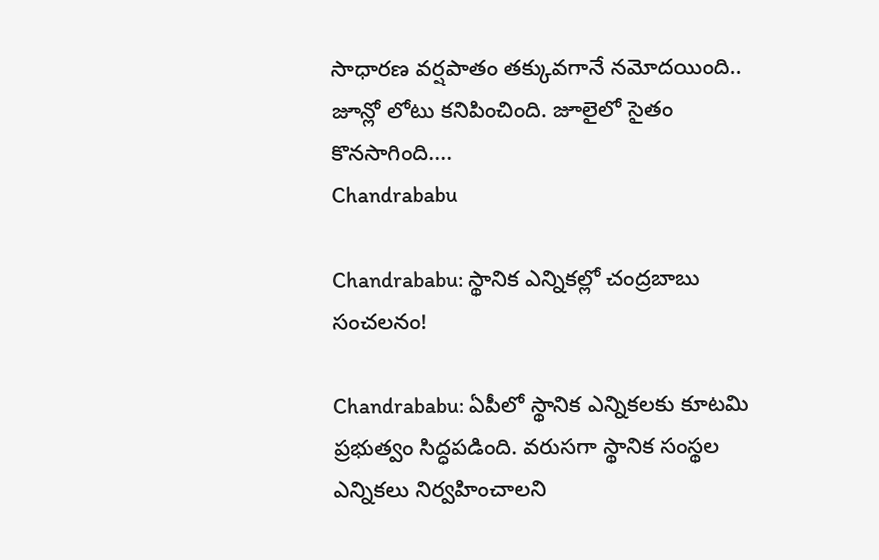సాధారణ వర్షపాతం తక్కువగానే నమోదయింది.. జూన్లో లోటు కనిపించింది. జూలైలో సైతం కొనసాగింది....
Chandrababu

Chandrababu: స్థానిక ఎన్నికల్లో చంద్రబాబు సంచలనం!

Chandrababu: ఏపీలో స్థానిక ఎన్నికలకు కూటమి ప్రభుత్వం సిద్ధపడింది. వరుసగా స్థానిక సంస్థల ఎన్నికలు నిర్వహించాలని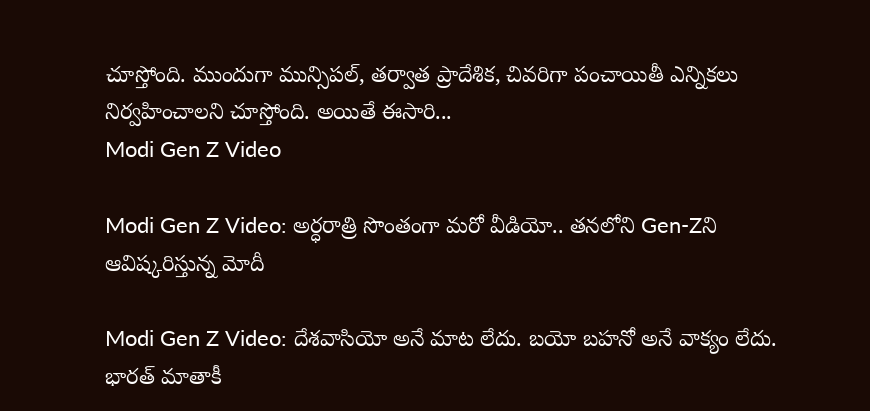చూస్తోంది. ముందుగా మున్సిపల్, తర్వాత ప్రాదేశిక, చివరిగా పంచాయితీ ఎన్నికలు నిర్వహించాలని చూస్తోంది. అయితే ఈసారి...
Modi Gen Z Video

Modi Gen Z Video: అర్ధరాత్రి సొంతంగా మరో వీడియో.. తనలోని Gen-Zని ఆవిష్కరిస్తున్న మోదీ

Modi Gen Z Video: దేశవాసియో అనే మాట లేదు. బయో బహనో అనే వాక్యం లేదు. భారత్ మాతాకీ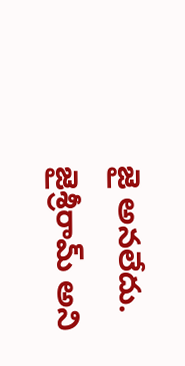జై అనలేదు. జైశ్రీరామ్ అని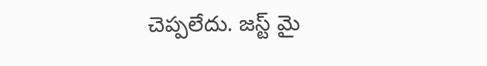చెప్పలేదు. జస్ట్ మై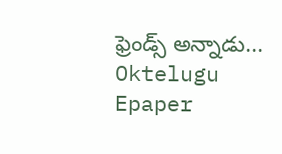ఫ్రెండ్స్ అన్నాడు...
Oktelugu Epaper